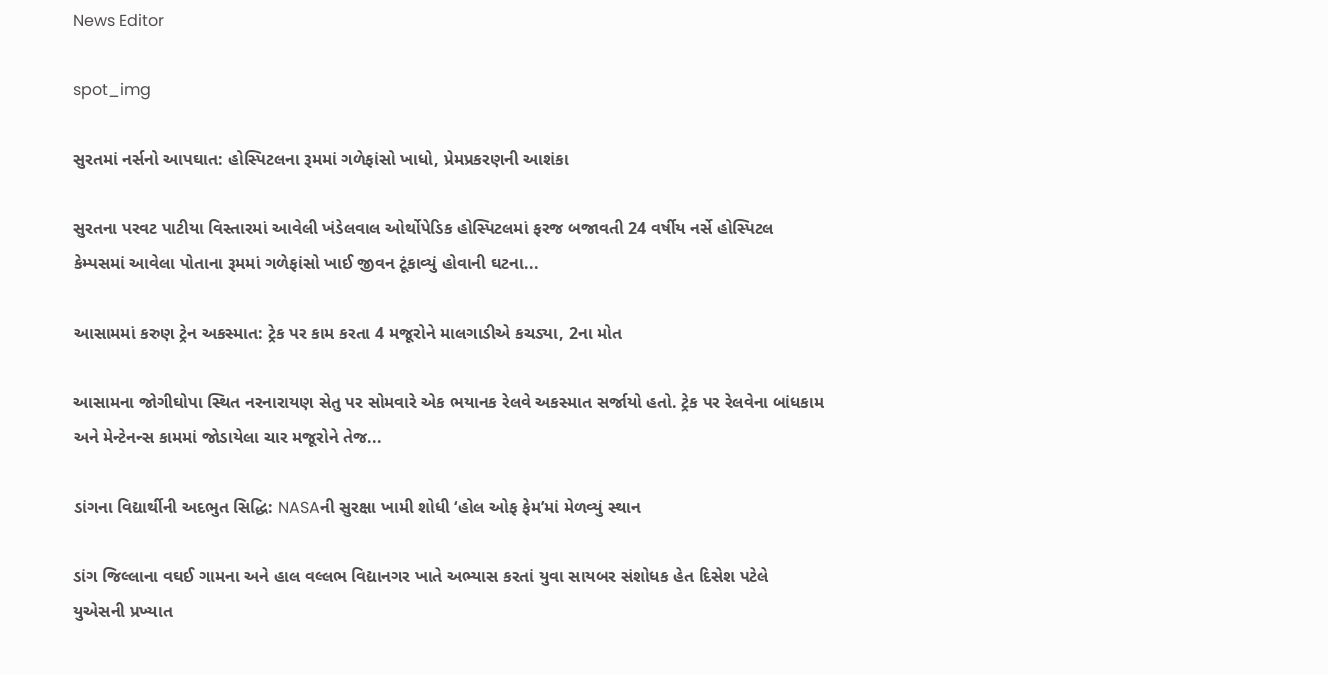News Editor

spot_img

સુરતમાં નર્સનો આપઘાત: હોસ્પિટલના રૂમમાં ગળેફાંસો ખાધો, પ્રેમપ્રકરણની આશંકા

સુરતના પરવટ પાટીયા વિસ્તારમાં આવેલી ખંડેલવાલ ઓર્થોપેડિક હોસ્પિટલમાં ફરજ બજાવતી 24 વર્ષીય નર્સે હોસ્પિટલ કેમ્પસમાં આવેલા પોતાના રૂમમાં ગળેફાંસો ખાઈ જીવન ટૂંકાવ્યું હોવાની ઘટના...

આસામમાં કરુણ ટ્રેન અકસ્માત: ટ્રેક પર કામ કરતા 4 મજૂરોને માલગાડીએ કચડ્યા, 2ના મોત

આસામના જોગીઘોપા સ્થિત નરનારાયણ સેતુ પર સોમવારે એક ભયાનક રેલવે અકસ્માત સર્જાયો હતો. ટ્રેક પર રેલવેના બાંધકામ અને મેન્ટેનન્સ કામમાં જોડાયેલા ચાર મજૂરોને તેજ...

ડાંગના વિદ્યાર્થીની અદભુત સિદ્ધિ: NASAની સુરક્ષા ખામી શોધી ‘હોલ ઓફ ફેમ’માં મેળવ્યું સ્થાન

ડાંગ જિલ્લાના વઘઈ ગામના અને હાલ વલ્લભ વિદ્યાનગર ખાતે અભ્યાસ કરતાં યુવા સાયબર સંશોધક હેત દિસેશ પટેલે યુએસની પ્રખ્યાત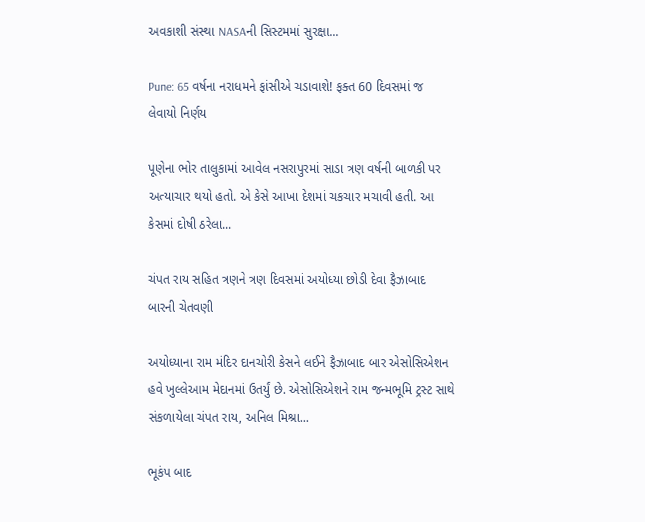અવકાશી સંસ્થા NASAની સિસ્ટમમાં સુરક્ષા...

Pune: 65 વર્ષના નરાધમને ફાંસીએ ચડાવાશે! ફક્ત 60 દિવસમાં જ લેવાયો નિર્ણય

પૂણેના ભોર તાલુકામાં આવેલ નસરાપુરમાં સાડા ત્રણ વર્ષની બાળકી પર અત્યાચાર થયો હતો. એ કેસે આખા દેશમાં ચકચાર મચાવી હતી. આ કેસમાં દોષી ઠરેલા...

ચંપત રાય સહિત ત્રણને ત્રણ દિવસમાં અયોધ્યા છોડી દેવા ફૈઝાબાદ બારની ચેતવણી

અયોધ્યાના રામ મંદિર દાનચોરી કેસને લઈને ફૈઝાબાદ બાર એસોસિએશન હવે ખુલ્લેઆમ મેદાનમાં ઉતર્યું છે. એસોસિએશને રામ જન્મભૂમિ ટ્રસ્ટ સાથે સંકળાયેલા ચંપત રાય, અનિલ મિશ્રા...

ભૂકંપ બાદ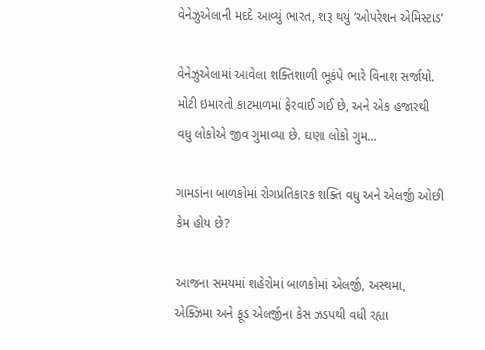વેનેઝુએલાની મદદે આવ્યું ભારત, શરૂ થયું ‘ઓપરેશન એમિસ્ટાડ’

વેનેઝુએલામાં આવેલા શક્તિશાળી ભૂકંપે ભારે વિનાશ સર્જાયો. મોટી ઇમારતો કાટમાળમાં ફેરવાઈ ગઈ છે, અને એક હજારથી વધુ લોકોએ જીવ ગુમાવ્યા છે. ઘણા લોકો ગુમ...

ગામડાંના બાળકોમાં રોગપ્રતિકારક શક્તિ વધુ અને એલર્જી ઓછી કેમ હોય છે?

આજના સમયમાં શહેરોમાં બાળકોમાં એલર્જી, અસ્થમા, એક્ઝિમા અને ફૂડ એલર્જીના કેસ ઝડપથી વધી રહ્યા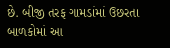છે. બીજી તરફ ગામડાંમાં ઉછરતા બાળકોમાં આ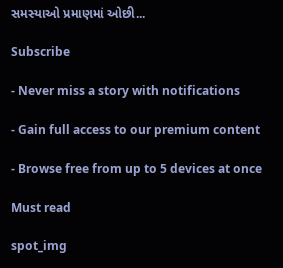સમસ્યાઓ પ્રમાણમાં ઓછી...

Subscribe

- Never miss a story with notifications

- Gain full access to our premium content

- Browse free from up to 5 devices at once

Must read

spot_img